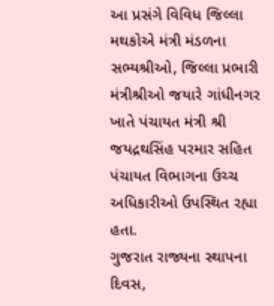આ પ્રસંગે વિવિધ જિલ્લા મથકોએ મંત્રી મંડળના સભ્યશ્રીઓ, જિલ્લા પ્રભારી મંત્રીશ્રીઓ જયારે ગાંધીનગર ખાતે પંચાયત મંત્રી શ્રી જયદ્રથસિંહ પરમાર સહિત પંચાયત વિભાગના ઉચ્ચ અધિકારીઓ ઉપસ્થિત રહ્યા હતા.
ગુજરાત રાજ્યના સ્થાપના દિવસ,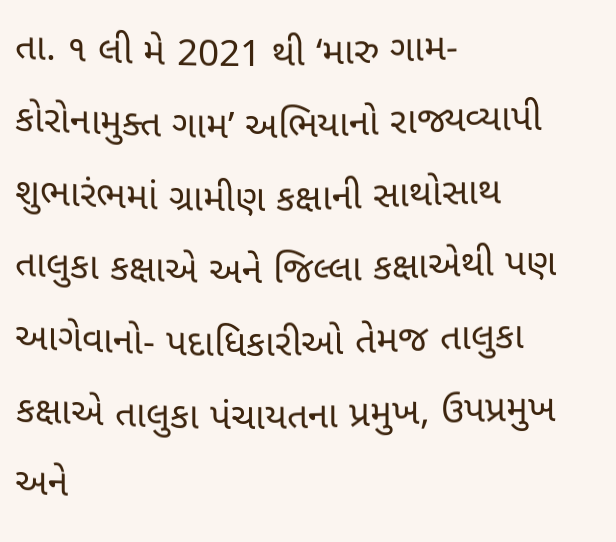તા. ૧ લી મે 2021 થી ‘મારુ ગામ-કોરોનામુક્ત ગામ’ અભિયાનો રાજ્યવ્યાપી શુભારંભમાં ગ્રામીણ કક્ષાની સાથોસાથ તાલુકા કક્ષાએ અને જિલ્લા કક્ષાએથી પણ આગેવાનો- પદાધિકારીઓ તેમજ તાલુકા કક્ષાએ તાલુકા પંચાયતના પ્રમુખ, ઉપપ્રમુખ અને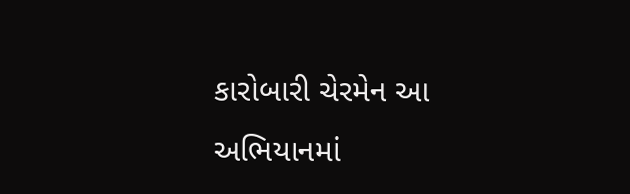કારોબારી ચેરમેન આ અભિયાનમાં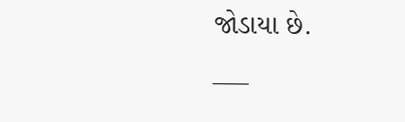જોડાયા છે.
___